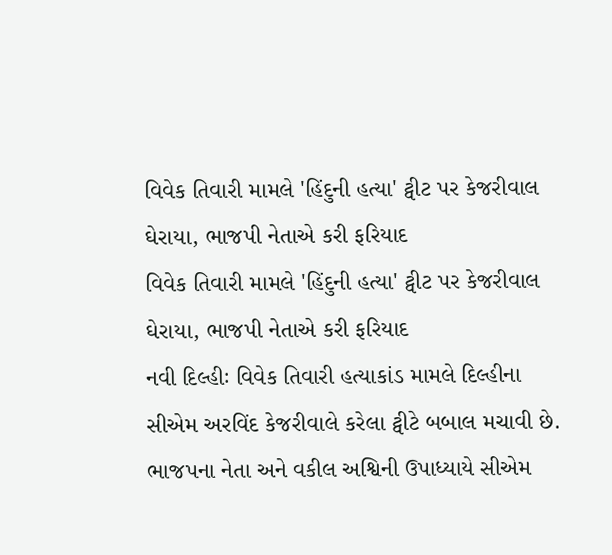વિવેક તિવારી મામલે 'હિંદુની હત્યા' ટ્વીટ પર કેજરીવાલ ઘેરાયા, ભાજપી નેતાએ કરી ફરિયાદ
વિવેક તિવારી મામલે 'હિંદુની હત્યા' ટ્વીટ પર કેજરીવાલ ઘેરાયા, ભાજપી નેતાએ કરી ફરિયાદ
નવી દિલ્હીઃ વિવેક તિવારી હત્યાકાંડ મામલે દિલ્હીના સીએમ અરવિંદ કેજરીવાલે કરેલા ટ્વીટે બબાલ મચાવી છે. ભાજપના નેતા અને વકીલ અશ્વિની ઉપાધ્યાયે સીએમ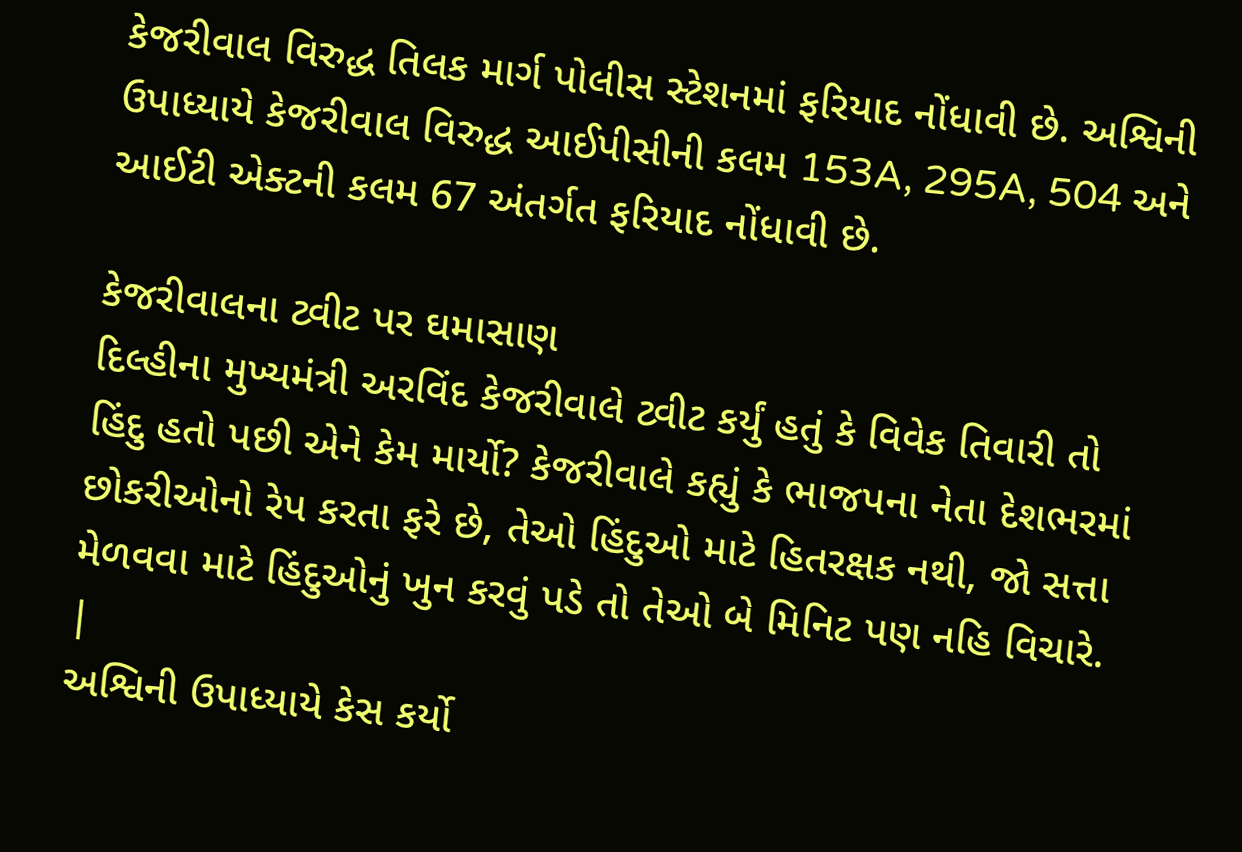કેજરીવાલ વિરુદ્ધ તિલક માર્ગ પોલીસ સ્ટેશનમાં ફરિયાદ નોંધાવી છે. અશ્વિની ઉપાધ્યાયે કેજરીવાલ વિરુદ્ધ આઈપીસીની કલમ 153A, 295A, 504 અને આઈટી એક્ટની કલમ 67 અંતર્ગત ફરિયાદ નોંધાવી છે.

કેજરીવાલના ટ્વીટ પર ઘમાસાણ
દિલ્હીના મુખ્યમંત્રી અરવિંદ કેજરીવાલે ટ્વીટ કર્યું હતું કે વિવેક તિવારી તો હિંદુ હતો પછી એને કેમ માર્યો? કેજરીવાલે કહ્યું કે ભાજપના નેતા દેશભરમાં છોકરીઓનો રેપ કરતા ફરે છે, તેઓ હિંદુઓ માટે હિતરક્ષક નથી, જો સત્તા મેળવવા માટે હિંદુઓનું ખુન કરવું પડે તો તેઓ બે મિનિટ પણ નહિ વિચારે.
|
અશ્વિની ઉપાધ્યાયે કેસ કર્યો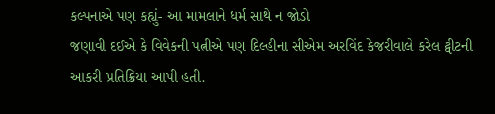કલ્પનાએ પણ કહ્યું- આ મામલાને ધર્મ સાથે ન જોડો
જણાવી દઈએ કે વિવેકની પત્નીએ પણ દિલ્હીના સીએમ અરવિંદ કેજરીવાલે કરેલ ટ્વીટની આકરી પ્રતિક્રિયા આપી હતી.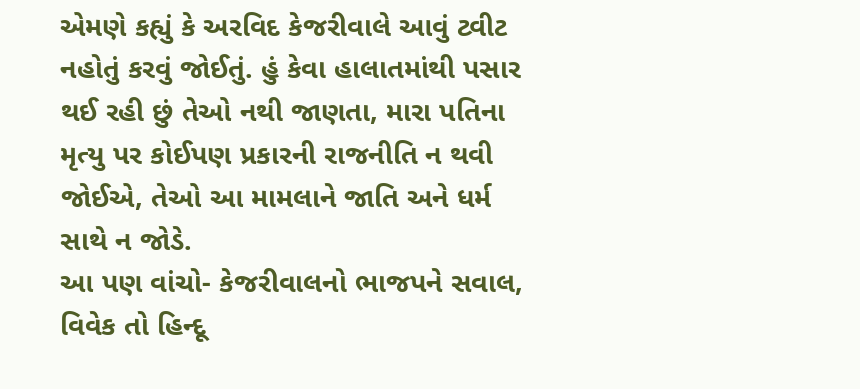એમણે કહ્યું કે અરવિદ કેજરીવાલે આવું ટ્વીટ નહોતું કરવું જોઈતું. હું કેવા હાલાતમાંથી પસાર થઈ રહી છું તેઓ નથી જાણતા, મારા પતિના મૃત્યુ પર કોઈપણ પ્રકારની રાજનીતિ ન થવી જોઈએ, તેઓ આ મામલાને જાતિ અને ધર્મ સાથે ન જોડે.
આ પણ વાંચો- કેજરીવાલનો ભાજપને સવાલ, વિવેક તો હિન્દૂ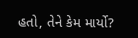હતો, તેને કેમ માર્યો?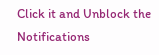Click it and Unblock the Notifications